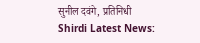सुनील दवंगे, प्रतिनिधी
Shirdi Latest News: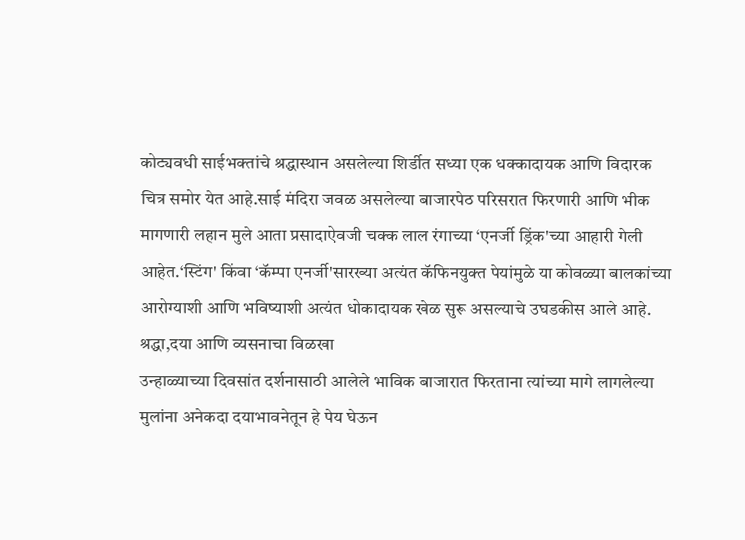कोट्यवधी साईभक्तांचे श्रद्धास्थान असलेल्या शिर्डीत सध्या एक धक्कादायक आणि विदारक चित्र समोर येत आहे.साई मंदिरा जवळ असलेल्या बाजारपेठ परिसरात फिरणारी आणि भीक मागणारी लहान मुले आता प्रसादाऐवजी चक्क लाल रंगाच्या ‘एनर्जी ड्रिंक'च्या आहारी गेली आहेत.‘स्टिंग' किंवा ‘कॅम्पा एनर्जी'सारख्या अत्यंत कॅफिनयुक्त पेयांमुळे या कोवळ्या बालकांच्या आरोग्याशी आणि भविष्याशी अत्यंत धोकादायक खेळ सुरू असल्याचे उघडकीस आले आहे.
श्रद्धा,दया आणि व्यसनाचा विळखा
उन्हाळ्याच्या दिवसांत दर्शनासाठी आलेले भाविक बाजारात फिरताना त्यांच्या मागे लागलेल्या मुलांना अनेकदा दयाभावनेतून हे पेय घेऊन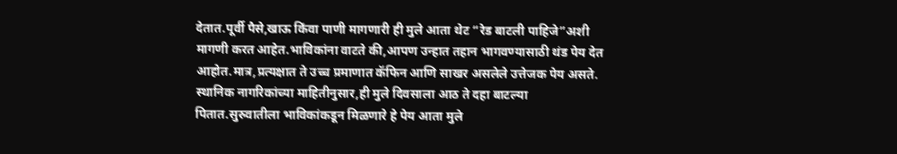देतात.पूर्वी पैसे,खाऊ किंवा पाणी मागणारी ही मुले आता थेट “रेड बाटली पाहिजे”अशी मागणी करत आहेत.भाविकांना वाटते की,आपण उन्हात तहान भागवण्यासाठी थंड पेय देत आहोत.मात्र,प्रत्यक्षात ते उच्च प्रमाणात कॅफिन आणि साखर असलेले उत्तेजक पेय असते.
स्थानिक नागरिकांच्या माहितीनुसार,ही मुले दिवसाला आठ ते दहा बाटल्या पितात.सुरुवातीला भाविकांकडून मिळणारे हे पेय आता मुले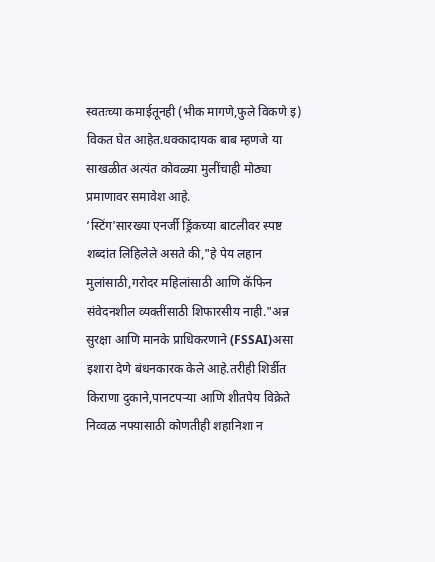स्वतःच्या कमाईतूनही (भीक मागणे,फुले विकणे इ) विकत घेत आहेत.धक्कादायक बाब म्हणजे या साखळीत अत्यंत कोवळ्या मुलींचाही मोठ्या प्रमाणावर समावेश आहे.
‘स्टिंग'सारख्या एनर्जी ड्रिंकच्या बाटलीवर स्पष्ट शब्दांत लिहिलेले असते की,"हे पेय लहान मुलांसाठी,गरोदर महिलांसाठी आणि कॅफिन संवेदनशील व्यक्तींसाठी शिफारसीय नाही."अन्न सुरक्षा आणि मानके प्राधिकरणाने (FSSAI)असा इशारा देणे बंधनकारक केले आहे.तरीही शिर्डीत किराणा दुकाने,पानटपऱ्या आणि शीतपेय विक्रेते निव्वळ नफ्यासाठी कोणतीही शहानिशा न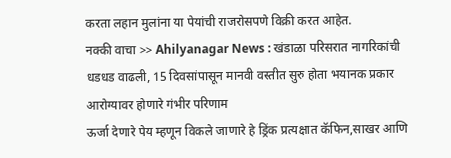करता लहान मुलांना या पेयांची राजरोसपणे विक्री करत आहेत.
नक्की वाचा >> Ahilyanagar News : खंडाळा परिसरात नागरिकांची धडधड वाढली, 15 दिवसांपासून मानवी वस्तीत सुरु होता भयानक प्रकार
आरोग्यावर होणारे गंभीर परिणाम
ऊर्जा देणारे पेय म्हणून विकले जाणारे हे ड्रिंक प्रत्यक्षात कॅफिन,साखर आणि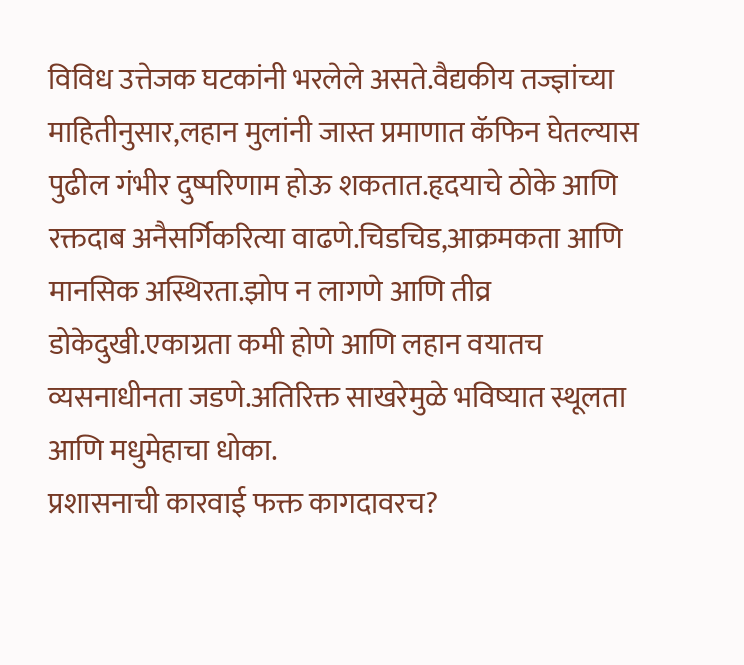विविध उत्तेजक घटकांनी भरलेले असते.वैद्यकीय तज्ज्ञांच्या माहितीनुसार,लहान मुलांनी जास्त प्रमाणात कॅफिन घेतल्यास पुढील गंभीर दुष्परिणाम होऊ शकतात.हृदयाचे ठोके आणि रक्तदाब अनैसर्गिकरित्या वाढणे.चिडचिड,आक्रमकता आणि मानसिक अस्थिरता.झोप न लागणे आणि तीव्र डोकेदुखी.एकाग्रता कमी होणे आणि लहान वयातच व्यसनाधीनता जडणे.अतिरिक्त साखरेमुळे भविष्यात स्थूलता आणि मधुमेहाचा धोका.
प्रशासनाची कारवाई फक्त कागदावरच?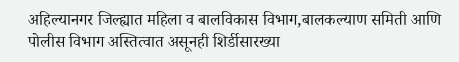अहिल्यानगर जिल्ह्यात महिला व बालविकास विभाग,बालकल्याण समिती आणि पोलीस विभाग अस्तित्वात असूनही शिर्डीसारख्या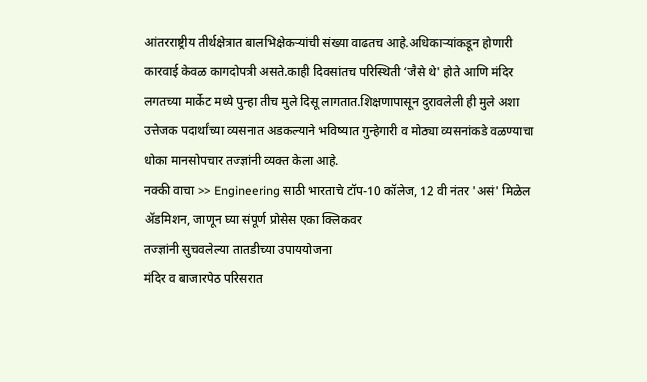आंतरराष्ट्रीय तीर्थक्षेत्रात बालभिक्षेकऱ्यांची संख्या वाढतच आहे.अधिकाऱ्यांकडून होणारी कारवाई केवळ कागदोपत्री असते.काही दिवसांतच परिस्थिती ‘जैसे थे' होते आणि मंदिर लगतच्या मार्केट मध्ये पुन्हा तीच मुले दिसू लागतात.शिक्षणापासून दुरावलेली ही मुले अशा उत्तेजक पदार्थांच्या व्यसनात अडकल्याने भविष्यात गुन्हेगारी व मोठ्या व्यसनांकडे वळण्याचा धोका मानसोपचार तज्ज्ञांनी व्यक्त केला आहे.
नक्की वाचा >> Engineering साठी भारताचे टॉप-10 कॉलेज, 12 वी नंतर 'असं' मिळेल ॲडमिशन, जाणून घ्या संपूर्ण प्रोसेस एका क्लिकवर
तज्ज्ञांनी सुचवलेल्या तातडीच्या उपाययोजना
मंदिर व बाजारपेठ परिसरात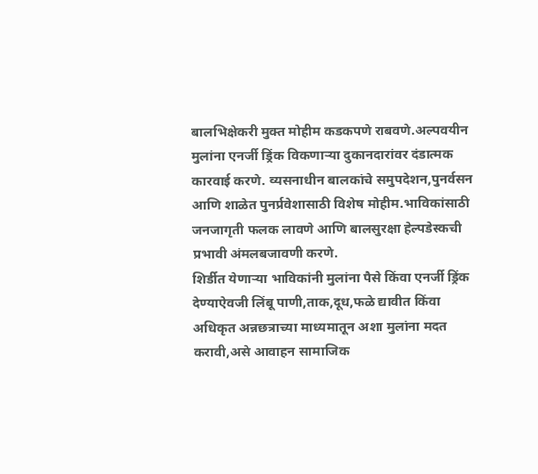बालभिक्षेकरी मुक्त मोहीम कडकपणे राबवणे.अल्पवयीन मुलांना एनर्जी ड्रिंक विकणाऱ्या दुकानदारांवर दंडात्मक कारवाई करणे. व्यसनाधीन बालकांचे समुपदेशन,पुनर्वसन आणि शाळेत पुनर्प्रवेशासाठी विशेष मोहीम.भाविकांसाठी जनजागृती फलक लावणे आणि बालसुरक्षा हेल्पडेस्कची प्रभावी अंमलबजावणी करणे.
शिर्डीत येणाऱ्या भाविकांनी मुलांना पैसे किंवा एनर्जी ड्रिंक देण्याऐवजी लिंबू पाणी,ताक,दूध,फळे द्यावीत किंवा अधिकृत अन्नछत्राच्या माध्यमातून अशा मुलांना मदत करावी,असे आवाहन सामाजिक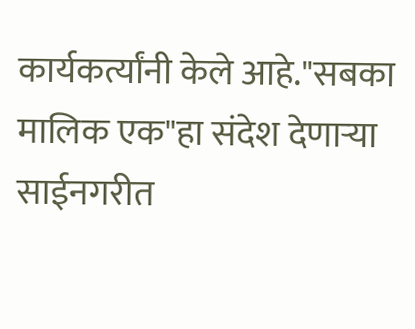कार्यकर्त्यांनी केले आहे."सबका मालिक एक"हा संदेश देणाऱ्या साईनगरीत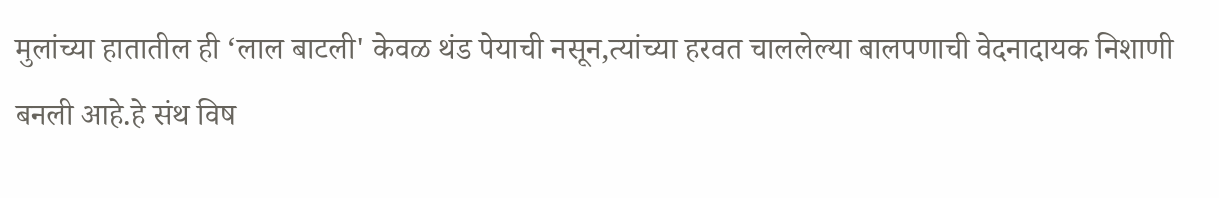मुलांच्या हातातील ही ‘लाल बाटली' केवळ थंड पेयाची नसून,त्यांच्या हरवत चाललेल्या बालपणाची वेदनादायक निशाणी बनली आहे.हे संथ विष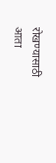रोखण्यासाठी आता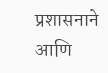प्रशासनाने आणि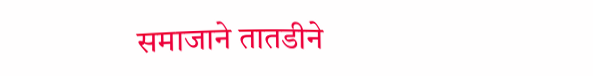समाजाने तातडीने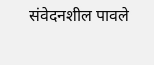संवेदनशील पावले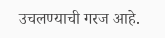उचलण्याची गरज आहे.